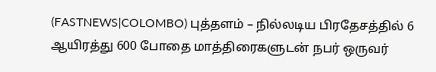(FASTNEWS|COLOMBO) புத்தளம் – நில்லடிய பிரதேசத்தில் 6 ஆயிரத்து 600 போதை மாத்திரைகளுடன் நபர் ஒருவர்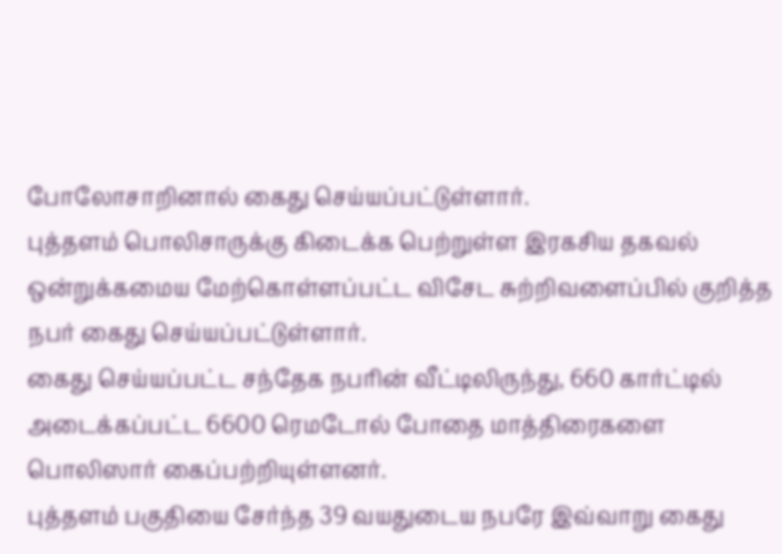போலோசாறினால் கைது செய்யப்பட்டுள்ளார்.
புத்தளம் பொலிசாருக்கு கிடைக்க பெற்றுள்ள இரகசிய தகவல் ஒன்றுக்கமைய மேற்கொள்ளப்பட்ட விசேட சுற்றிவளைப்பில் குறித்த நபர் கைது செய்யப்பட்டுள்ளார்.
கைது செய்யப்பட்ட சந்தேக நபரின் வீட்டிலிருந்து, 660 கார்ட்டில் அடைக்கப்பட்ட 6600 ரெமடோல் போதை மாத்திரைகளை பொலிஸார் கைப்பற்றியுள்ளனர்.
புத்தளம் பகுதியை சேர்ந்த 39 வயதுடைய நபரே இவ்வாறு கைது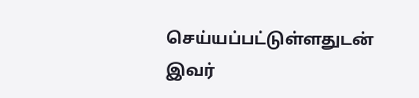செய்யப்பட்டுள்ளதுடன் இவர்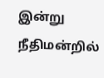இன்று நீதிமன்றில்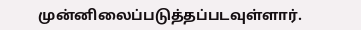முன்னிலைப்படுத்தப்படவுள்ளார்.